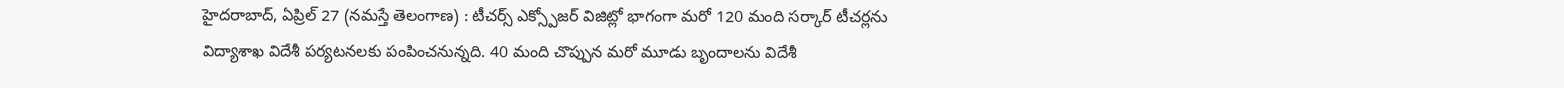హైదరాబాద్, ఏప్రిల్ 27 (నమస్తే తెలంగాణ) : టీచర్స్ ఎక్స్పోజర్ విజిట్లో భాగంగా మరో 120 మంది సర్కార్ టీచర్లను విద్యాశాఖ విదేశీ పర్యటనలకు పంపించనున్నది. 40 మంది చొప్పున మరో మూడు బృందాలను విదేశీ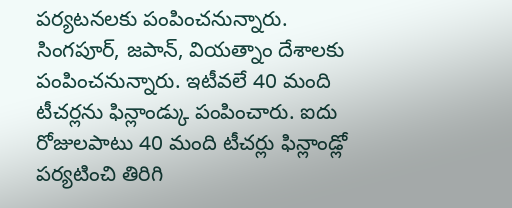పర్యటనలకు పంపించనున్నారు.
సింగపూర్, జపాన్, వియత్నాం దేశాలకు పంపించనున్నారు. ఇటీవలే 40 మంది టీచర్లను ఫిన్లాండ్కు పంపించారు. ఐదు రోజులపాటు 40 మంది టీచర్లు ఫిన్లాండ్లో పర్యటించి తిరిగి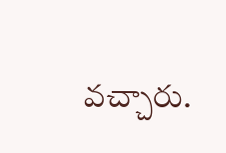వచ్చారు.